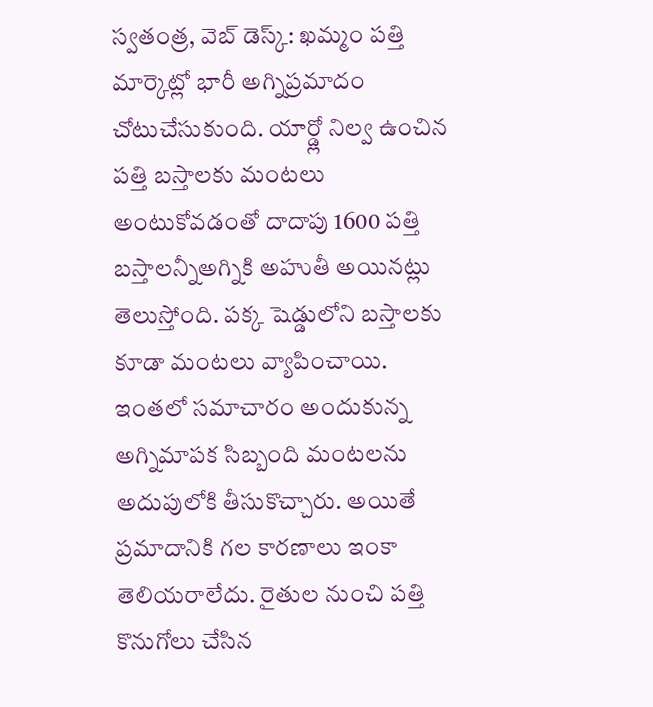స్వతంత్ర, వెబ్ డెస్క్: ఖమ్మం పత్తి మార్కెట్లో భారీ అగ్నిప్రమాదం చోటుచేసుకుంది. యార్డ్లో నిల్వ ఉంచిన పత్తి బస్తాలకు మంటలు అంటుకోవడంతో దాదాపు 1600 పత్తి బస్తాలన్నీఅగ్నికి అహుతీ అయినట్లు తెలుస్తోంది. పక్క షెడ్డులోని బస్తాలకు కూడా మంటలు వ్యాపించాయి. ఇంతలో సమాచారం అందుకున్న అగ్నిమాపక సిబ్బంది మంటలను అదుపులోకి తీసుకొచ్చారు. అయితే ప్రమాదానికి గల కారణాలు ఇంకా తెలియరాలేదు. రైతుల నుంచి పత్తి కొనుగోలు చేసిన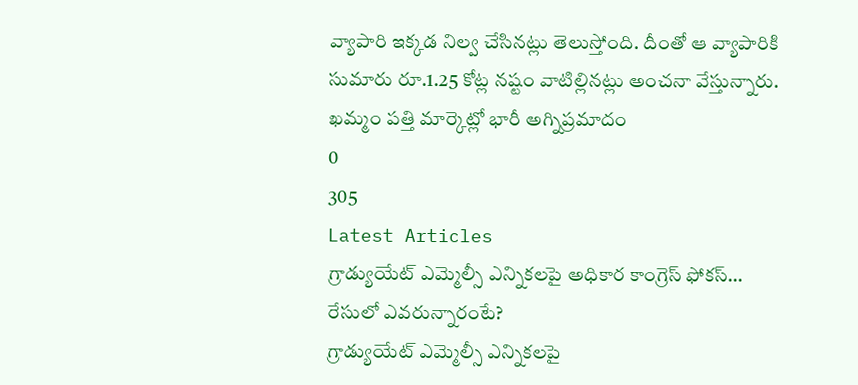వ్యాపారి ఇక్కడ నిల్వ చేసినట్లు తెలుస్తోంది. దీంతో ఆ వ్యాపారికి సుమారు రూ.1.25 కోట్ల నష్టం వాటిల్లినట్లు అంచనా వేస్తున్నారు.
ఖమ్మం పత్తి మార్కెట్లో భారీ అగ్నిప్రమాదం
0
305
Latest Articles
గ్రాడ్యుయేట్ ఎమ్మెల్సీ ఎన్నికలపై అధికార కాంగ్రెస్ ఫోకస్… రేసులో ఎవరున్నారంటే?
గ్రాడ్యుయేట్ ఎమ్మెల్సీ ఎన్నికలపై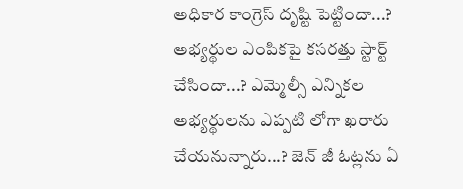అధికార కాంగ్రెస్ దృష్టి పెట్టిందా...? అభ్యర్థుల ఎంపికపై కసరత్తు స్టార్ట్ చేసిందా...? ఎమ్మెల్సీ ఎన్నికల అభ్యర్థులను ఎప్పటి లోగా ఖరారు చేయనున్నారు...? జెన్ జీ ఓట్లను ఏ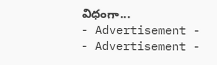విధంగా...
- Advertisement -
- Advertisement -